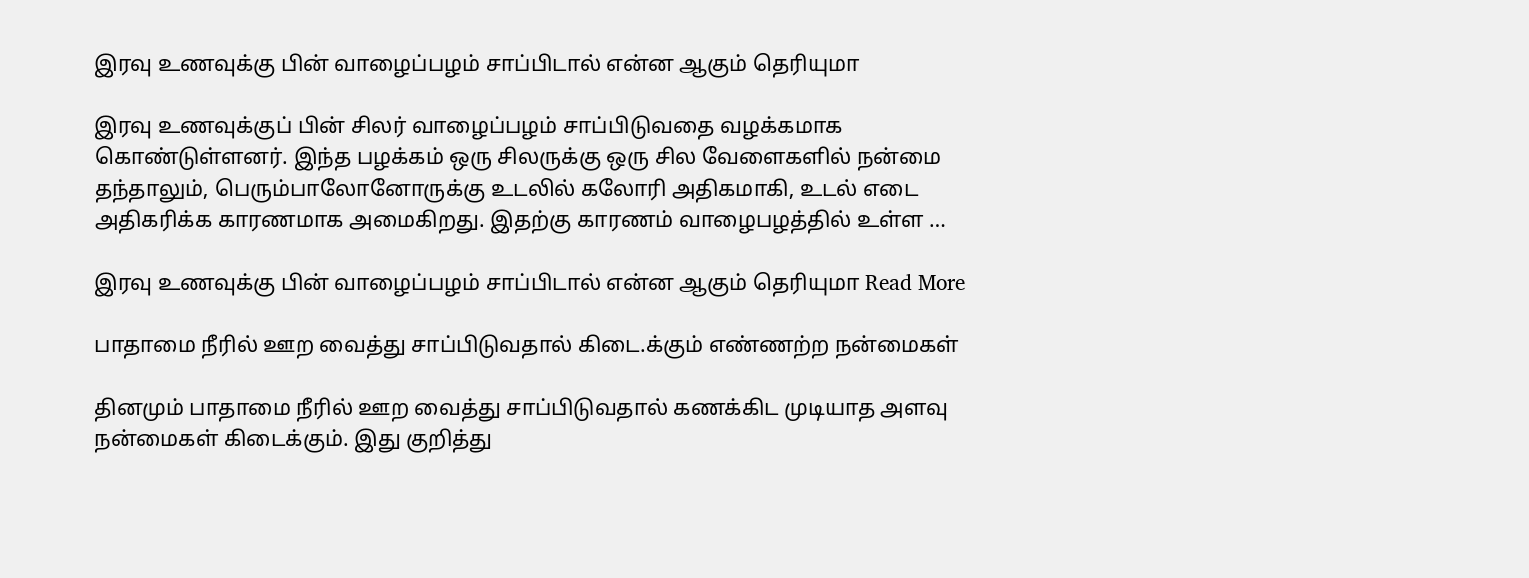இரவு உணவுக்கு பின் வாழைப்பழம் சாப்பிடால் என்ன ஆகும் தெரியுமா

இரவு உணவுக்குப் பின் சிலர் வாழைப்பழம் சாப்பிடுவதை வழக்கமாக கொண்டுள்ளனர். இந்த பழக்கம் ஒரு சிலருக்கு ஒரு சில வேளைகளில் நன்மை தந்தாலும், பெரும்பாலோனோருக்கு உடலில் கலோரி அதிகமாகி, உடல் எடை அதிகரிக்க காரணமாக அமைகிறது. இதற்கு காரணம் வாழைபழத்தில் உள்ள …

இரவு உணவுக்கு பின் வாழைப்பழம் சாப்பிடால் என்ன ஆகும் தெரியுமா Read More

பாதாமை நீரில் ஊற வைத்து சாப்பிடுவதால் கிடை.க்கும் எண்ணற்ற நன்மைகள்

தினமும் பாதாமை நீரில் ஊற வைத்து சாப்பிடுவதால் கணக்கிட முடியாத அளவு நன்மைகள் கிடைக்கும். இது குறித்து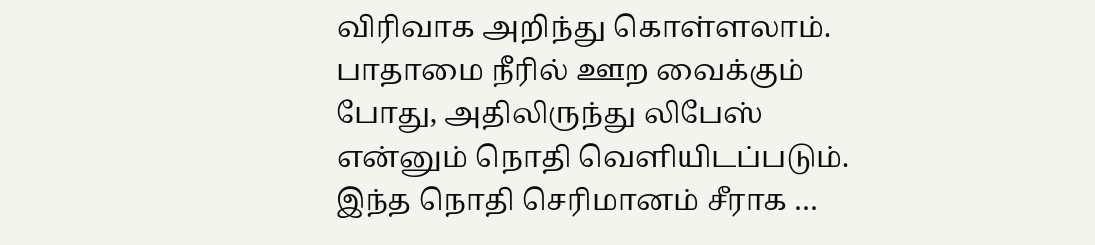விரிவாக அறிந்து கொள்ளலாம். பாதாமை நீரில் ஊற வைக்கும் போது, அதிலிருந்து லிபேஸ் என்னும் நொதி வெளியிடப்படும். இந்த நொதி செரிமானம் சீராக …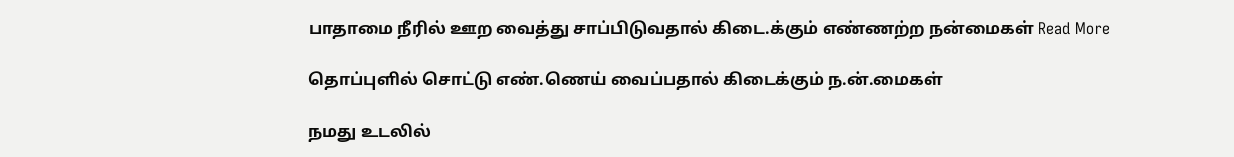பாதாமை நீரில் ஊற வைத்து சாப்பிடுவதால் கிடை.க்கும் எண்ணற்ற நன்மைகள் Read More

தொப்புளில் சொட்டு எண்.ணெய் வைப்பதால் கிடைக்கும் ந.ன்.மைகள்

நமது உடலில்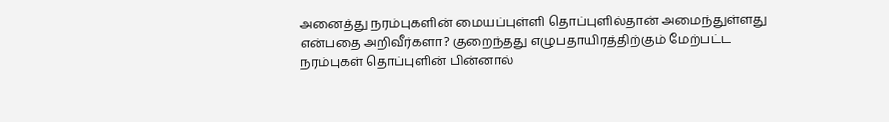அனைத்து நரம்புகளின் மையப்புள்ளி தொப்புளில்தான் அமைந்துள்ளது என்பதை அறிவீர்களா? குறைந்தது எழுபதாயிரத்திற்கும் மேற்பட்ட நரம்புகள் தொப்புளின் பின்னால்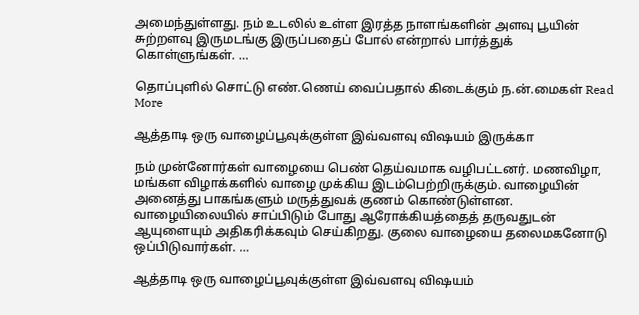அமைந்துள்ளது. நம் உடலில் உள்ள இரத்த நாளங்களின் அளவு பூயின் சுற்றளவு இருமடங்கு இருப்பதைப் போல் என்றால் பார்த்துக் கொள்ளுங்கள். …

தொப்புளில் சொட்டு எண்.ணெய் வைப்பதால் கிடைக்கும் ந.ன்.மைகள் Read More

ஆத்தாடி ஒரு வாழைப்பூவுக்குள்ள இவ்வளவு விஷயம் இருக்கா

நம் முன்னோர்கள் வாழையை பெண் தெய்வமாக வழிபட்டனர். மணவிழா, மங்கள விழாக்களில் வாழை முக்கிய இடம்பெற்றிருக்கும். வாழையின் அனைத்து பாகங்களும் மருத்துவக் குணம் கொண்டுள்ளன. வாழையிலையில் சாப்பிடும் போது ஆரோக்கியத்தைத் தருவதுடன் ஆயுளையும் அதிகரிக்கவும் செய்கிறது. குலை வாழையை தலைமகனோடு ஒப்பிடுவார்கள். …

ஆத்தாடி ஒரு வாழைப்பூவுக்குள்ள இவ்வளவு விஷயம்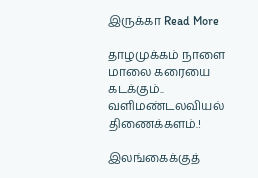இருக்கா Read More

தாழமுக்கம் நாளை மாலை கரையை கடக்கும்.. வளிமண்டலவியல் திணைக்களம்.!

இலங்கைக்குத்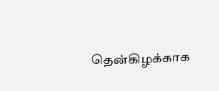தென்கிழக்காக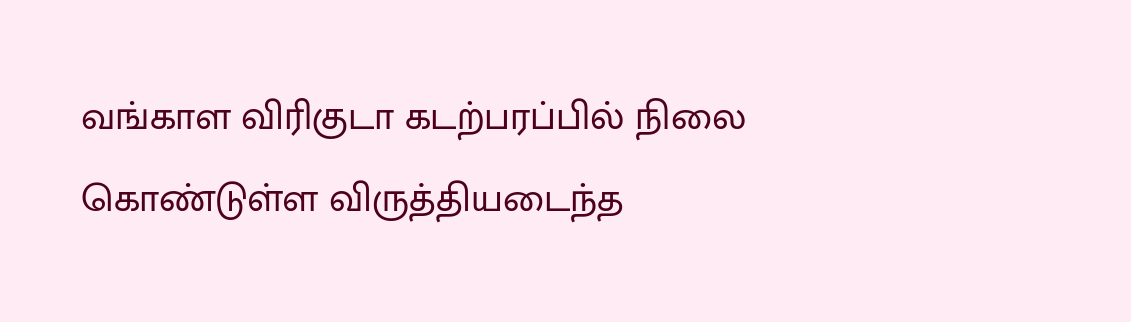வங்காள விரிகுடா கடற்பரப்பில் நிலை கொண்டுள்ள விருத்தியடைந்த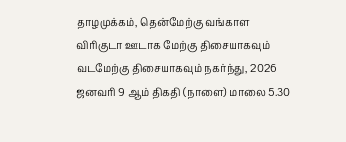தாழமுக்கம், தென்மேற்கு வங்காள விரிகுடா ஊடாக மேற்கு திசையாகவும் வடமேற்கு திசையாகவும் நகர்ந்து, 2026 ஜனவரி 9 ஆம் திகதி (நாளை) மாலை 5.30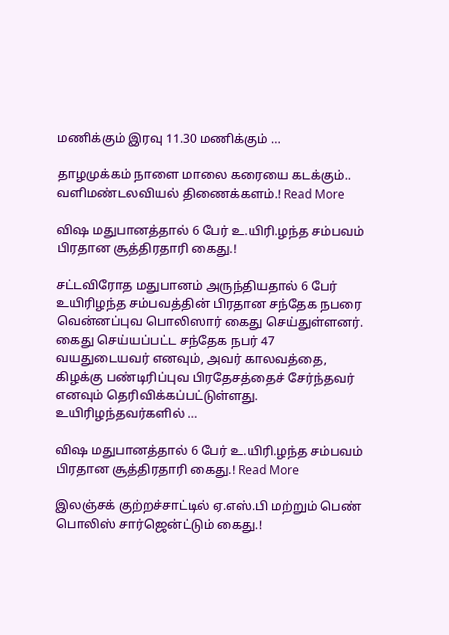மணிக்கும் இரவு 11.30 மணிக்கும் …

தாழமுக்கம் நாளை மாலை கரையை கடக்கும்.. வளிமண்டலவியல் திணைக்களம்.! Read More

விஷ மதுபானத்தால் 6 பேர் உ.யிரி.ழந்த சம்பவம் பிரதான சூத்திரதாரி கைது.!

சட்டவிரோத மதுபானம் அருந்தியதால் 6 பேர் உயிரிழந்த சம்பவத்தின் பிரதான சந்தேக நபரை வென்னப்புவ பொலிஸார் கைது செய்துள்ளனர். கைது செய்யப்பட்ட சந்தேக நபர் 47 வயதுடையவர் எனவும், அவர் காலவத்தை, கிழக்கு பண்டிரிப்புவ பிரதேசத்தைச் சேர்ந்தவர் எனவும் தெரிவிக்கப்பட்டுள்ளது. உயிரிழந்தவர்களில் …

விஷ மதுபானத்தால் 6 பேர் உ.யிரி.ழந்த சம்பவம் பிரதான சூத்திரதாரி கைது.! Read More

இலஞ்சக் குற்றச்சாட்டில் ஏ.எஸ்.பி மற்றும் பெண் பொலிஸ் சார்ஜென்ட்டும் கைது.!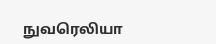நுவரெலியா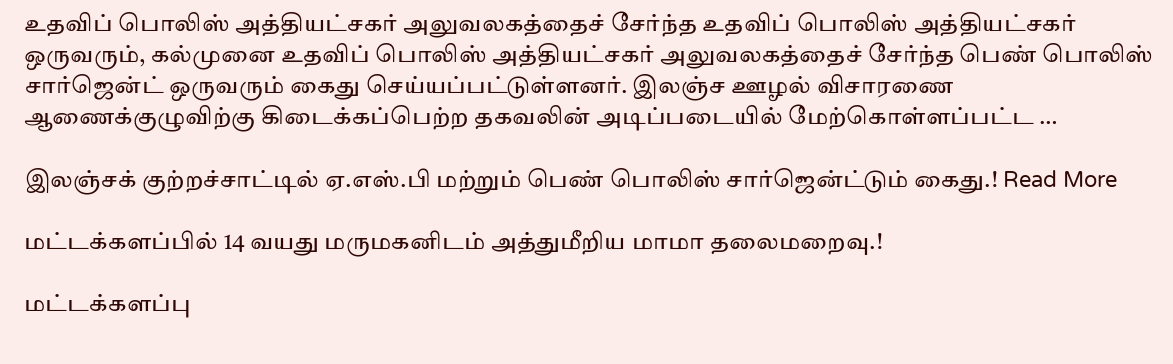உதவிப் பொலிஸ் அத்தியட்சகர் அலுவலகத்தைச் சேர்ந்த உதவிப் பொலிஸ் அத்தியட்சகர் ஒருவரும், கல்முனை உதவிப் பொலிஸ் அத்தியட்சகர் அலுவலகத்தைச் சேர்ந்த பெண் பொலிஸ் சார்ஜென்ட் ஒருவரும் கைது செய்யப்பட்டுள்ளனர். இலஞ்ச ஊழல் விசாரணை ஆணைக்குழுவிற்கு கிடைக்கப்பெற்ற தகவலின் அடிப்படையில் மேற்கொள்ளப்பட்ட …

இலஞ்சக் குற்றச்சாட்டில் ஏ.எஸ்.பி மற்றும் பெண் பொலிஸ் சார்ஜென்ட்டும் கைது.! Read More

மட்டக்களப்பில் 14 வயது மருமகனிடம் அத்துமீறிய மாமா தலைமறைவு.!

மட்டக்களப்பு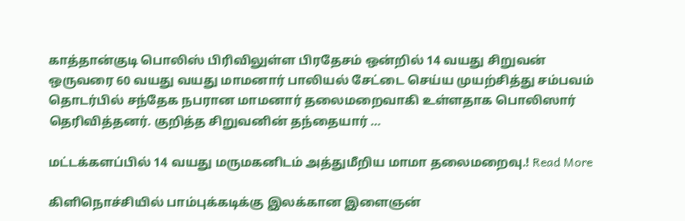காத்தான்குடி பொலிஸ் பிரிவிலுள்ள பிரதேசம் ஒன்றில் 14 வயது சிறுவன் ஒருவரை 60 வயது வயது மாமனார் பாலியல் சேட்டை செய்ய முயற்சித்து சம்பவம் தொடர்பில் சந்தேக நபரான மாமனார் தலைமறைவாகி உள்ளதாக பொலிஸார் தெரிவித்தனர். குறித்த சிறுவனின் தந்தையார் …

மட்டக்களப்பில் 14 வயது மருமகனிடம் அத்துமீறிய மாமா தலைமறைவு.! Read More

கிளிநொச்சியில் பாம்புக்கடிக்கு இலக்கான இளைஞன்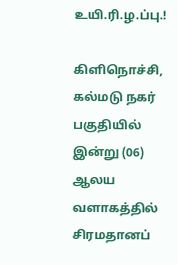உயி.ரி.ழ.ப்பு.!

கிளிநொச்சி, கல்மடு நகர் பகுதியில் இன்று (06) ஆலய வளாகத்தில் சிரமதானப்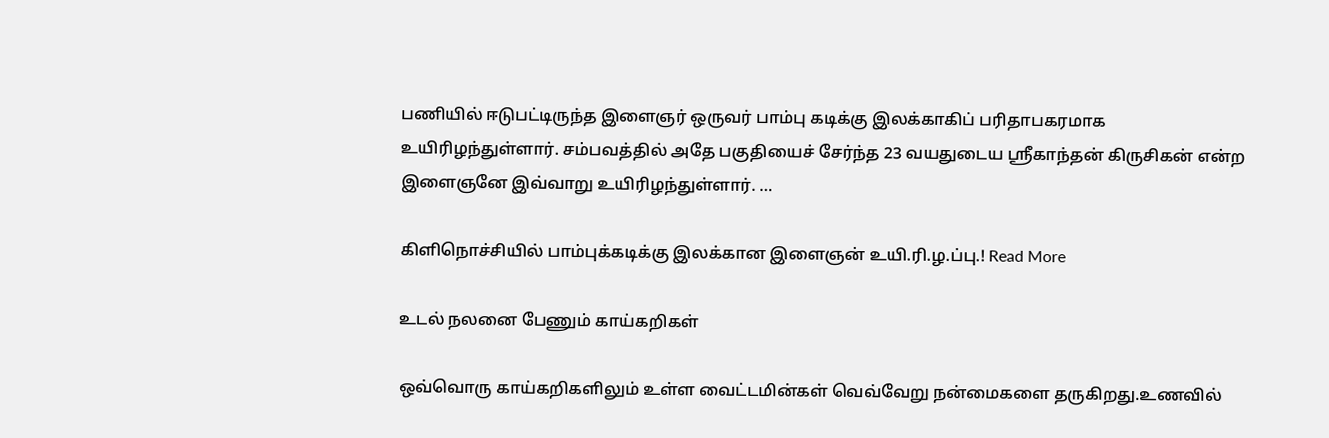பணியில் ஈடுபட்டிருந்த இளைஞர் ஒருவர் பாம்பு கடிக்கு இலக்காகிப் பரிதாபகரமாக உயிரிழந்துள்ளார். சம்பவத்தில் அதே பகுதியைச் சேர்ந்த 23 வயதுடைய ஶ்ரீகாந்தன் கிருசிகன் என்ற இளைஞனே இவ்வாறு உயிரிழந்துள்ளார். …

கிளிநொச்சியில் பாம்புக்கடிக்கு இலக்கான இளைஞன் உயி.ரி.ழ.ப்பு.! Read More

உடல் நலனை பேணும் காய்கறிகள்

ஒவ்வொரு காய்கறிகளிலும் உள்ள வைட்டமின்கள் வெவ்வேறு நன்மைகளை தருகிறது.உணவில்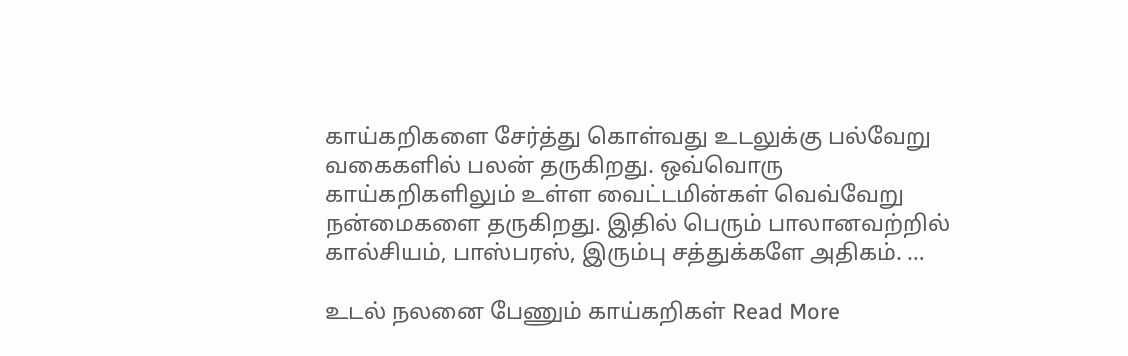காய்கறிகளை சேர்த்து கொள்வது உடலுக்கு பல்வேறு வகைகளில் பலன் தருகிறது. ஒவ்வொரு காய்கறிகளிலும் உள்ள வைட்டமின்கள் வெவ்வேறு நன்மைகளை தருகிறது. இதில் பெரும் பாலானவற்றில் கால்சியம், பாஸ்பரஸ், இரும்பு சத்துக்களே அதிகம். …

உடல் நலனை பேணும் காய்கறிகள் Read More